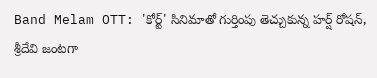Band Melam OTT: 'కోర్ట్' సినిమాతో గుర్తింపు తెచ్చుకున్న హర్ష్ రోషన్, శ్రీదేవి జంటగా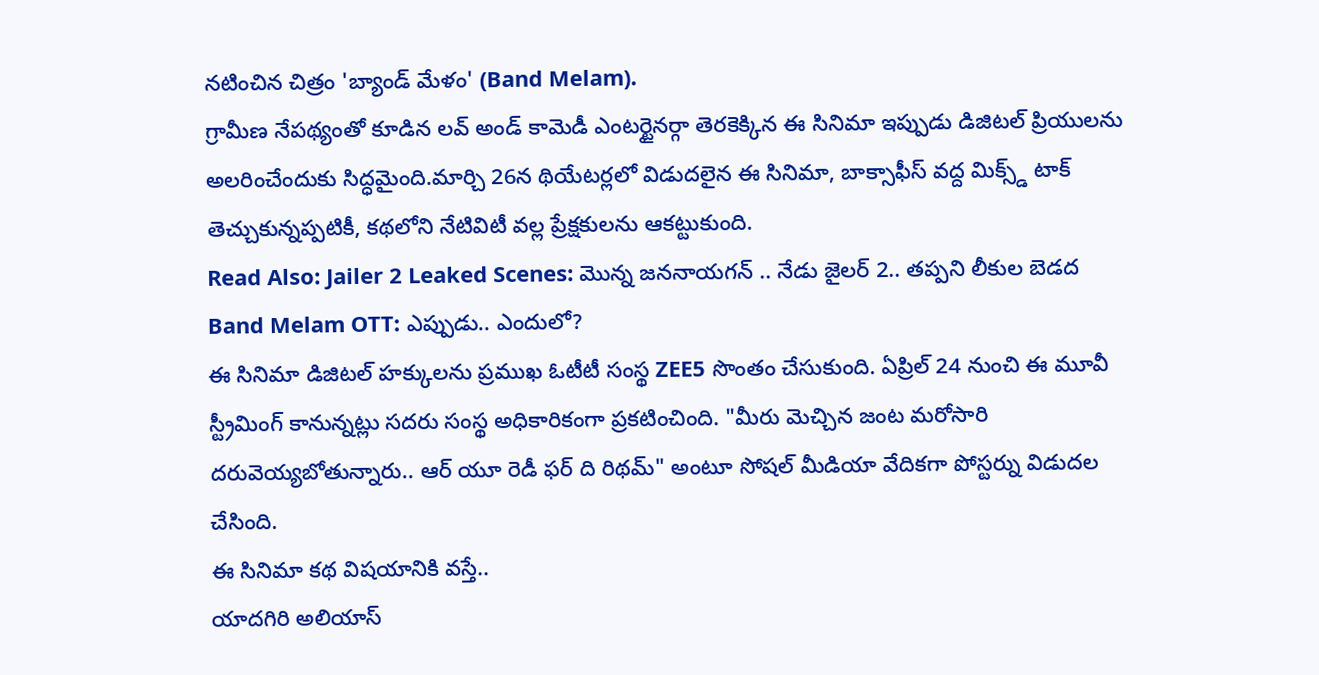నటించిన చిత్రం 'బ్యాండ్ మేళం' (Band Melam).
గ్రామీణ నేపథ్యంతో కూడిన లవ్ అండ్ కామెడీ ఎంటర్టైనర్గా తెరకెక్కిన ఈ సినిమా ఇప్పుడు డిజిటల్ ప్రియులను అలరించేందుకు సిద్ధమైంది.మార్చి 26న థియేటర్లలో విడుదలైన ఈ సినిమా, బాక్సాఫీస్ వద్ద మిక్స్డ్ టాక్ తెచ్చుకున్నప్పటికీ, కథలోని నేటివిటీ వల్ల ప్రేక్షకులను ఆకట్టుకుంది.
Read Also: Jailer 2 Leaked Scenes: మొన్న జననాయగన్ .. నేడు జైలర్ 2.. తప్పని లీకుల బెడద
Band Melam OTT: ఎప్పుడు.. ఎందులో?
ఈ సినిమా డిజిటల్ హక్కులను ప్రముఖ ఓటీటీ సంస్థ ZEE5 సొంతం చేసుకుంది. ఏప్రిల్ 24 నుంచి ఈ మూవీ స్ట్రీమింగ్ కానున్నట్లు సదరు సంస్థ అధికారికంగా ప్రకటించింది. "మీరు మెచ్చిన జంట మరోసారి దరువెయ్యబోతున్నారు.. ఆర్ యూ రెడీ ఫర్ ది రిథమ్" అంటూ సోషల్ మీడియా వేదికగా పోస్టర్ను విడుదల చేసింది.
ఈ సినిమా కథ విషయానికి వస్తే..
యాదగిరి అలియాస్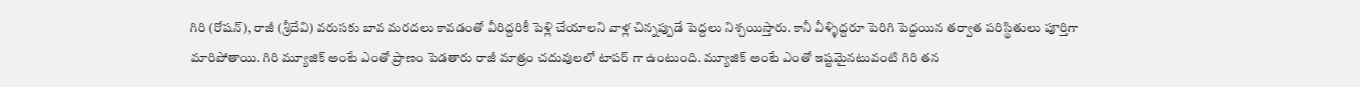గిరి (రోషన్), రాజీ (శ్రీదేవి) వరుసకు బావ మరదలు కావడంతో వీరిద్దరికీ పెళ్లి చేయాలని వాళ్ల చిన్నప్పుడే పెద్దలు నిశ్చయిస్తారు. కానీ వీళ్ళిద్దరూ పెరిగి పెద్దయిన తర్వాత పరిస్థితులు పూర్తిగా మారిపోతాయి. గిరి మ్యూజిక్ అంటే ఎంతో ప్రాణం పెడతారు రాజీ మాత్రం చదువులలో టాపర్ గా ఉంటుంది. మ్యూజిక్ అంటే ఎంతో ఇష్టమైనటువంటి గిరి తన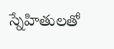స్నేహితులతో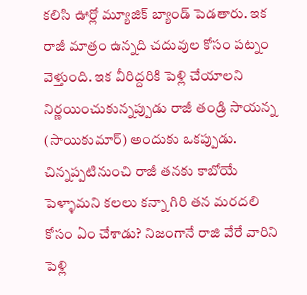కలిసి ఊర్లో మ్యూజిక్ బ్యాండ్ పెడతారు. ఇక రాజీ మాత్రం ఉన్నది చదువుల కోసం పట్నం వెళ్తుంది. ఇక వీరిద్దరికి పెళ్లి చేయాలని నిర్ణయించుకున్నప్పుడు రాజీ తండ్రి సాయన్న (సాయికుమార్) అందుకు ఒకప్పుడు. చిన్నప్పటినుంచి రాజీ తనకు కాబోయే పెళ్ళామని కలలు కన్నా గిరి తన మరదలి కోసం ఏం చేశాడు? నిజంగానే రాజి వేరే వారిని పెళ్లి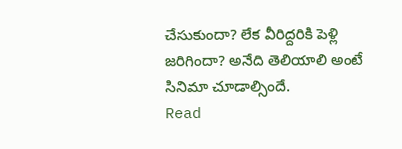చేసుకుందా? లేక వీరిద్దరికి పెళ్లి జరిగిందా? అనేది తెలియాలి అంటే సినిమా చూడాల్సిందే.
Read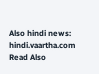Also hindi news: hindi.vaartha.com
Read Also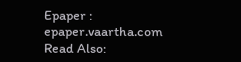Epaper : epaper.vaartha.com
Read Also: